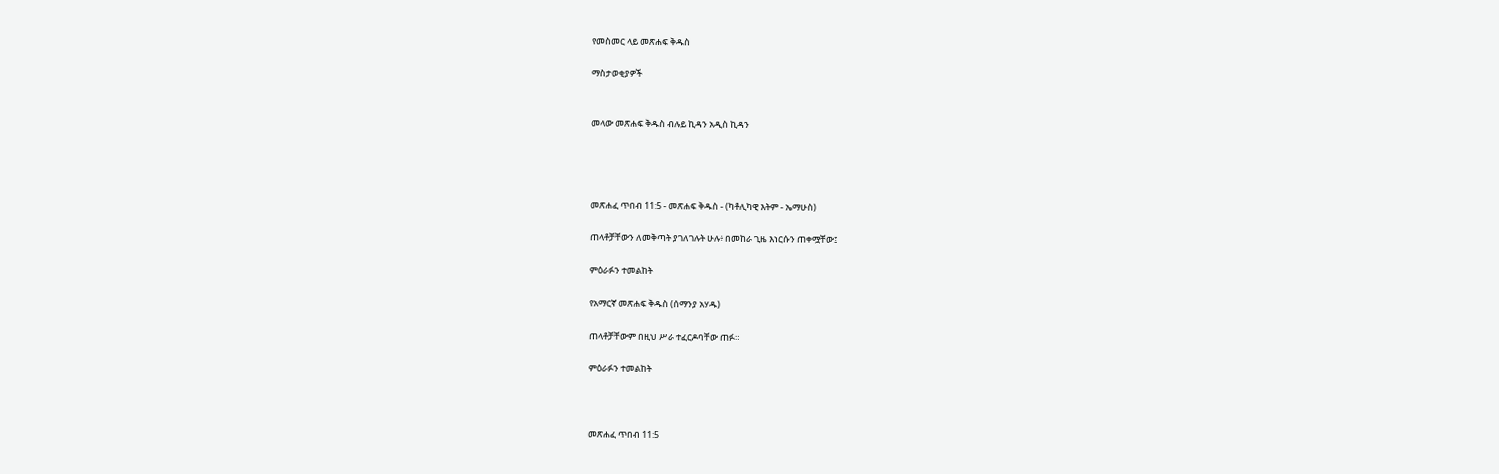የመስመር ላይ መጽሐፍ ቅዱስ

ማስታወቂያዎች


መላው መጽሐፍ ቅዱስ ብሉይ ኪዳን አዲስ ኪዳን




መጽሐፈ ጥበብ 11:5 - መጽሐፍ ቅዱስ - (ካቶሊካዊ እትም - ኤማሁስ)

ጠላቶቻቸውን ለመቅጣት ያገለገሉት ሁሉ፥ በመከራ ጊዜ እነርሱን ጠቀሟቸው፤

ምዕራፉን ተመልከት

የአማርኛ መጽሐፍ ቅዱስ (ሰማንያ አሃዱ)

ጠላቶቻቸውም በዚህ ሥራ ተፈርዶባቸው ጠፉ።

ምዕራፉን ተመልከት



መጽሐፈ ጥበብ 11:5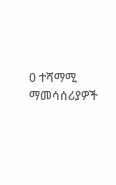0 ተሻማሚ ማመሳሰሪያዎች